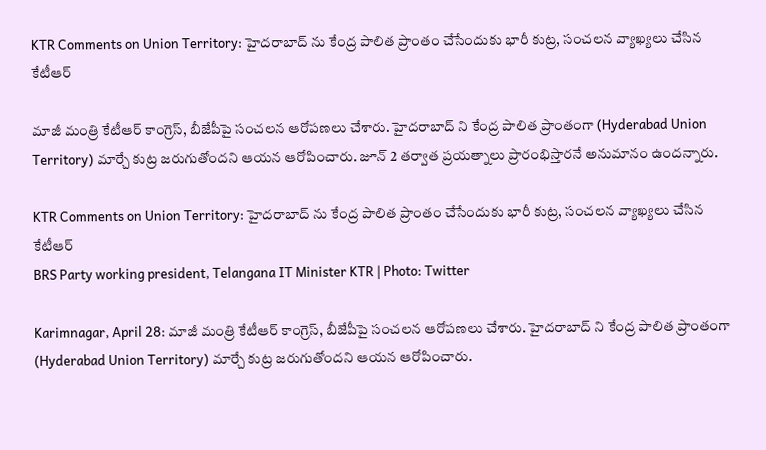KTR Comments on Union Territory: హైదరాబాద్ ను కేంద్ర పాలిత ప్రాంతం చేసేందుకు భారీ కుట్ర‌, సంచ‌లన వ్యాఖ్య‌లు చేసిన కేటీఆర్

మాజీ మంత్రి కేటీఆర్ కాంగ్రెస్, బీజేపీపై సంచలన ఆరోపణలు చేశారు. హైదరాబాద్ ని కేంద్ర పాలిత ప్రాంతంగా (Hyderabad Union Territory) మార్చే కుట్ర జరుగుతోందని ఆయన ఆరోపించారు. జూన్ 2 తర్వాత ప్రయత్నాలు ప్రారంభిస్తారనే అనుమానం ఉందన్నారు.

KTR Comments on Union Territory: హైదరాబాద్ ను కేంద్ర పాలిత ప్రాంతం చేసేందుకు భారీ కుట్ర‌, సంచ‌లన వ్యాఖ్య‌లు చేసిన కేటీఆర్
BRS Party working president, Telangana IT Minister KTR | Photo: Twitter

Karimnagar, April 28: మాజీ మంత్రి కేటీఆర్ కాంగ్రెస్, బీజేపీపై సంచలన ఆరోపణలు చేశారు. హైదరాబాద్ ని కేంద్ర పాలిత ప్రాంతంగా (Hyderabad Union Territory) మార్చే కుట్ర జరుగుతోందని ఆయన ఆరోపించారు.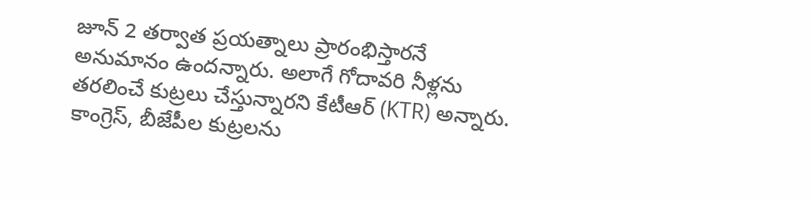జూన్ 2 తర్వాత ప్రయత్నాలు ప్రారంభిస్తారనే అనుమానం ఉందన్నారు. అలాగే గోదావరి నీళ్లను తరలించే కుట్రలు చేస్తున్నారని కేటీఆర్ (KTR) అన్నారు. కాంగ్రెస్, బీజేపీల కుట్రలను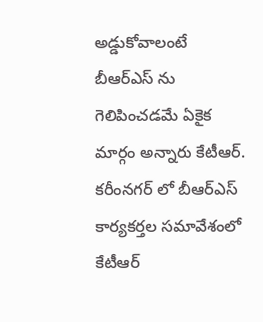అడ్డుకోవాలంటే బీఆర్ఎస్ ను గెలిపించడమే ఏకైక మార్గం అన్నారు కేటీఆర్. కరీంనగర్ లో బీఆర్ఎస్ కార్యకర్తల సమావేశంలో కేటీఆర్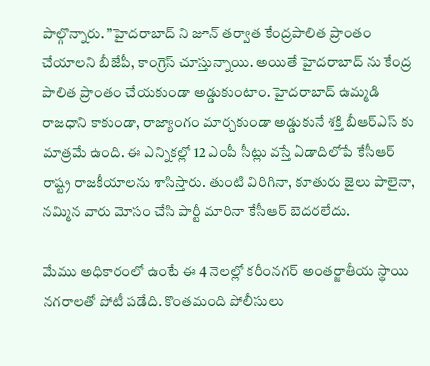పాల్గొన్నారు. ”హైదరాబాద్ ని జూన్ తర్వాత కేంద్రపాలిత ప్రాంతం చేయాలని బీజేపీ, కాంగ్రెస్ చూస్తున్నాయి. అయితే హైదరాబాద్ ను కేంద్ర పాలిత ప్రాంతం చేయకుండా అడ్డుకుంటాం. హైదరాబాద్ ఉమ్మడి రాజధాని కాకుండా, రాజ్యాంగం మార్చకుండా అడ్డుకునే శక్తి బీఆర్ఎస్ కు మాత్రమే ఉంది. ఈ ఎన్నికల్లో 12 ఎంపీ సీట్లు వస్తే ఏడాదిలోపే కేసీఆర్ రాష్ట్ర రాజకీయాలను శాసిస్తారు. తుంటి విరిగినా, కూతురు జైలు పాలైనా, నమ్మిన వారు మోసం చేసి పార్టీ మారినా కేసీఆర్ బెదరలేదు.

మేము అధికారంలో ఉంటే ఈ 4 నెలల్లో కరీంనగర్ అంతర్జాతీయ స్థాయి నగరాలతో పోటీ పడేది. కొంతమంది పోలీసులు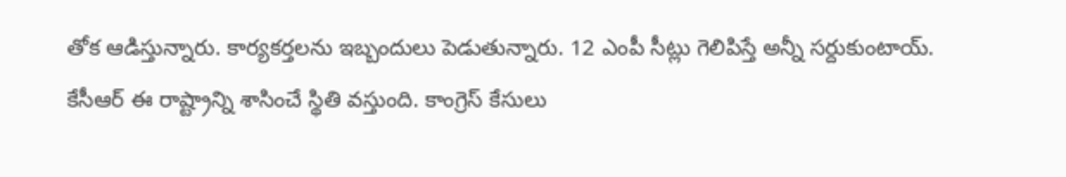తోక ఆడిస్తున్నారు. కార్యకర్తలను ఇబ్బందులు పెడుతున్నారు. 12 ఎంపీ సీట్లు గెలిపిస్తే అన్నీ సర్దుకుంటాయ్. కేసీఆర్ ఈ రాష్ట్రాన్ని శాసించే స్థితి వస్తుంది. కాంగ్రెస్ కేసులు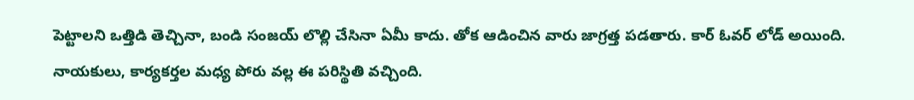పెట్టాలని ఒత్తిడి తెచ్చినా, బండి సంజయ్ లొల్లి చేసినా ఏమీ కాదు. తోక ఆడించిన వారు జాగ్రత్త పడతారు. కార్ ఓవర్ లోడ్ అయింది. నాయకులు, కార్యకర్తల మధ్య పోరు వల్ల ఈ పరిస్థితి వచ్చింది.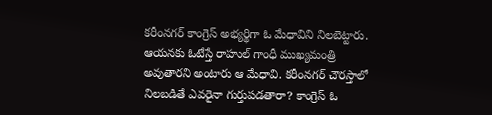కరీంనగర్ కాంగ్రెస్ అభ్యర్థిగా ఓ మేధావిని నిలబెట్టారు. ఆయనకు ఓటేస్తే రాహుల్ గాంధీ ముఖ్యమంత్రి అవుతారని అంటారు ఆ మేధావి. కరీంనగర్ చౌరస్తాలో నిలబడితే ఎవరైనా గుర్తుపడతారా? కాంగ్రెస్ ఓ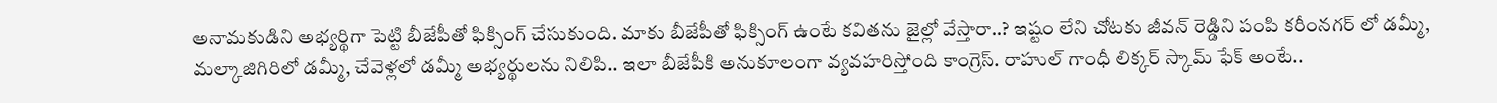అనామకుడిని అభ్యర్థిగా పెట్టి బీజేపీతో ఫిక్సింగ్ చేసుకుంది. మాకు బీజేపీతో ఫిక్సింగ్ ఉంటే కవితను జైల్లో వేస్తారా..? ఇష్టం లేని చోటకు జీవన్ రెడ్డిని పంపి కరీంనగర్ లో డమ్మీ, మల్కాజిగిరిలో డమ్మీ, చేవెళ్లలో డమ్మీ అభ్యర్థులను నిలిపి.. ఇలా బీజేపీకి అనుకూలంగా వ్యవహరిస్తోంది కాంగ్రెస్. రాహుల్ గాంధీ లిక్కర్ స్కామ్ ఫేక్ అంటే..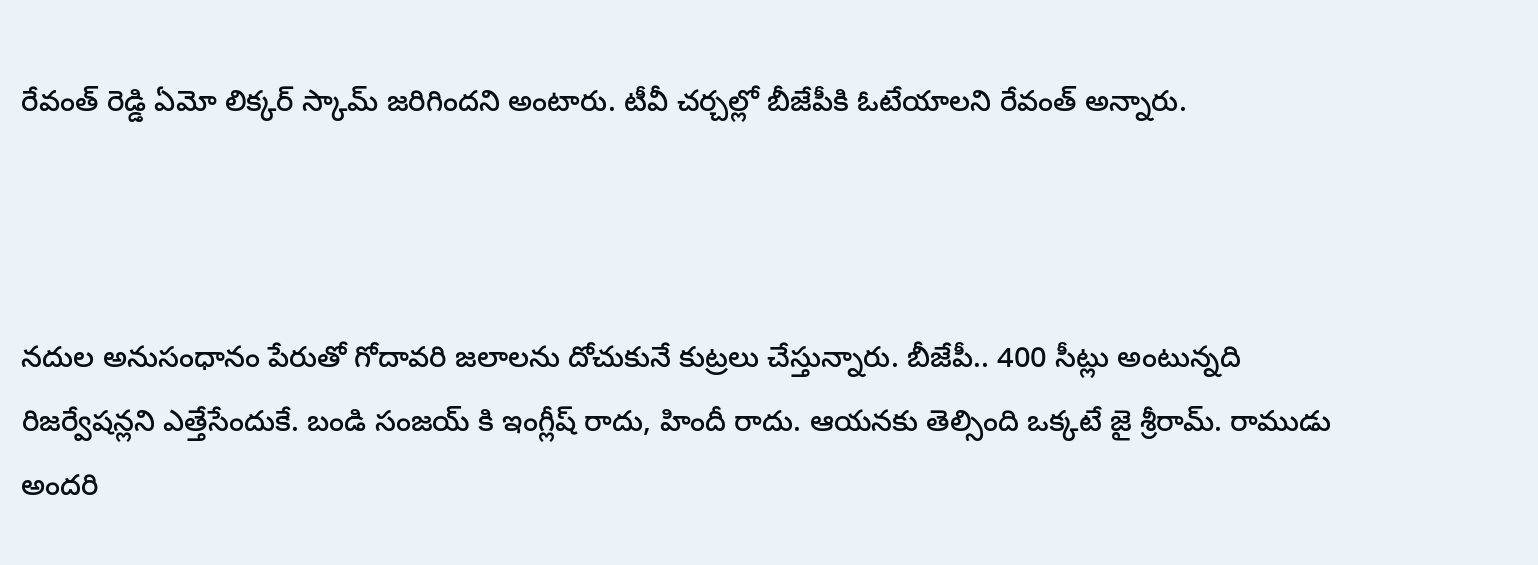రేవంత్ రెడ్డి ఏమో లిక్కర్ స్కామ్ జరిగిందని అంటారు. టీవీ చర్చల్లో బీజేపీకి ఓటేయాలని రేవంత్ అన్నారు.



నదుల అనుసంధానం పేరుతో గోదావరి జలాలను దోచుకునే కుట్రలు చేస్తున్నారు. బీజేపీ.. 400 సీట్లు అంటున్నది రిజర్వేషన్లని ఎత్తేసేందుకే. బండి సంజయ్ కి ఇంగ్లీష్ రాదు, హిందీ రాదు. ఆయనకు తెల్సింది ఒక్కటే జై శ్రీరామ్. రాముడు అందరి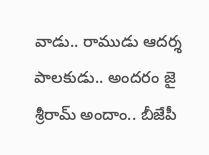వాడు.. రాముడు ఆదర్శ పాలకుడు.. అందరం జై శ్రీరామ్ అందాం.. బీజేపీ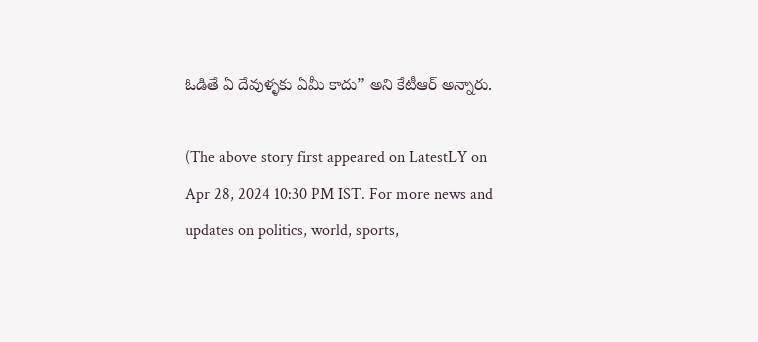ఓడితే ఏ దేవుళ్ళకు ఏమీ కాదు” అని కేటీఆర్ అన్నారు.

(The above story first appeared on LatestLY on Apr 28, 2024 10:30 PM IST. For more news and updates on politics, world, sports,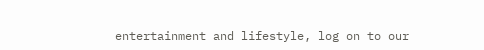entertainment and lifestyle, log on to our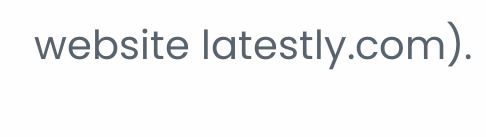website latestly.com).